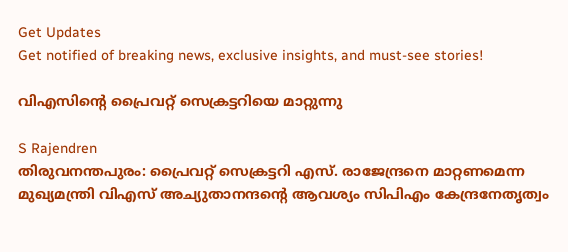Get Updates
Get notified of breaking news, exclusive insights, and must-see stories!

വിഎസിന്‍റെ പ്രൈവറ്റ് സെക്രട്ടറിയെ മാറ്റുന്നു

S Rajendren
തിരുവനന്തപുരം: പ്രൈവറ്റ് സെക്രട്ടറി എസ്. രാജേന്ദ്രനെ മാറ്റണമെന്ന മുഖ്യമന്ത്രി വിഎസ് അച്യുതാനന്ദന്‍റെ ആവശ്യം സിപിഎം കേന്ദ്രനേതൃത്വം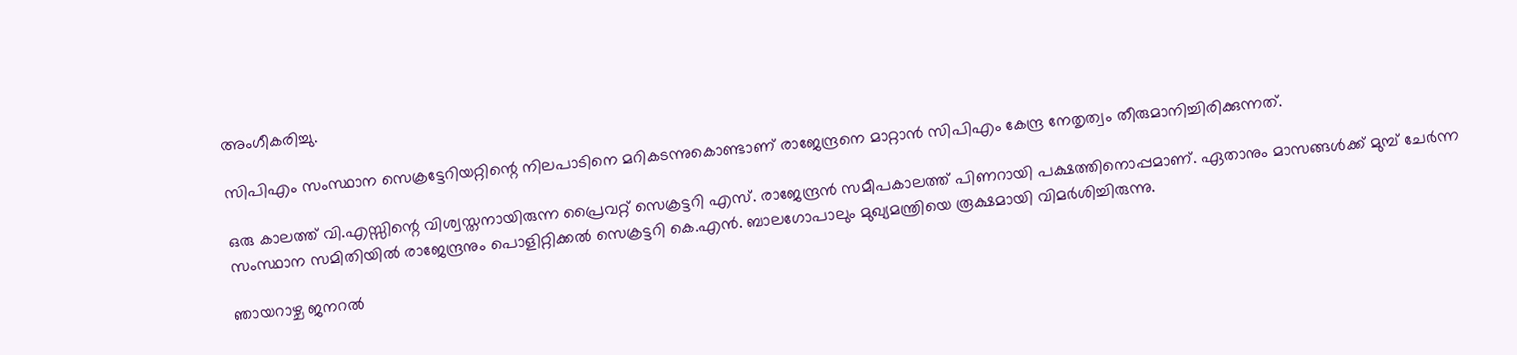അംഗീകരിച്ചു.

സിപിഎം സംസ്ഥാന സെക്രട്ടേറിയറ്റിന്റെ നിലപാടിനെ മറികടന്നുകൊണ്ടാണ് രാജേന്ദ്രനെ മാറ്റാന്‍ സിപിഎം കേന്ദ്ര നേതൃത്വം തീരുമാനിച്ചിരിക്കുന്നത്.

ഒരു കാലത്ത് വി.എസ്സിന്റെ വിശ്വസ്തനായിരുന്ന പ്രൈവറ്റ് സെക്രട്ടറി എസ്. രാജേന്ദ്രന്‍ സമീപകാലത്ത് പിണറായി പക്ഷത്തിനൊപ്പമാണ്. ഏതാനും മാസങ്ങള്‍ക്ക് മുമ്പ് ചേര്‍ന്ന സംസ്ഥാന സമിതിയില്‍ രാജേന്ദ്രനും പൊളിറ്റിക്കല്‍ സെക്രട്ടറി കെ.എന്‍. ബാലഗോപാലും മുഖ്യമന്ത്രിയെ രൂക്ഷമായി വിമര്‍ശിച്ചിരുന്നു.

ഞായറാഴ്ച ജനറല്‍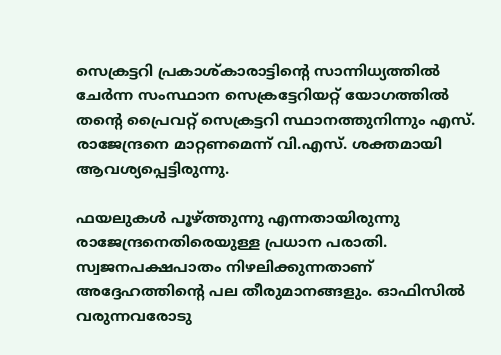സെക്രട്ടറി പ്രകാശ്കാരാട്ടിന്റെ സാന്നിധ്യത്തില്‍ ചേര്‍ന്ന സംസ്ഥാന സെക്രട്ടേറിയറ്റ് യോഗത്തില്‍ തന്റെ പ്രൈവറ്റ് സെക്രട്ടറി സ്ഥാനത്തുനിന്നും എസ്. രാജേന്ദ്രനെ മാറ്റണമെന്ന് വി.എസ്. ശക്തമായി ആവശ്യപ്പെട്ടിരുന്നു.

ഫയലുകള്‍ പൂഴ്ത്തുന്നു എന്നതായിരുന്നു രാജേന്ദ്രനെതിരെയുള്ള പ്രധാന പരാതി. സ്വജനപക്ഷപാതം നിഴലിക്കുന്നതാണ് അദ്ദേഹത്തിന്റെ പല തീരുമാനങ്ങളും. ഓഫിസില്‍ വരുന്നവരോടു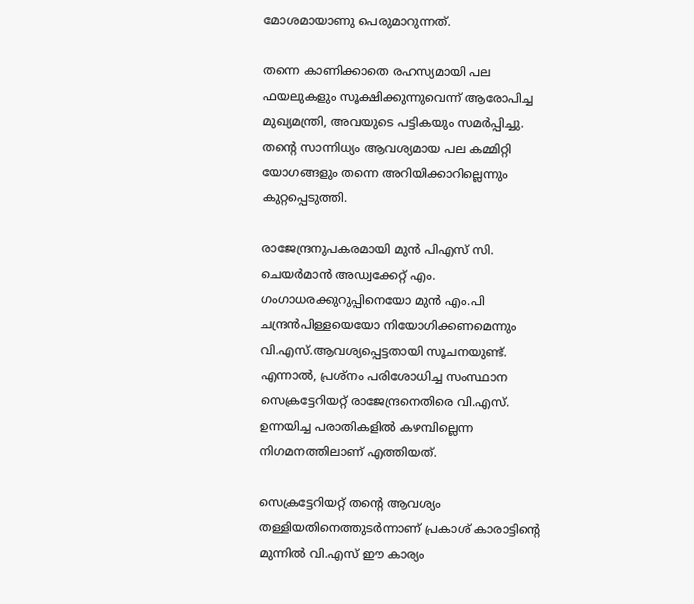മോശമായാണു പെരുമാറുന്നത്.

തന്നെ കാണിക്കാതെ രഹസ്യമായി പല ഫയലുകളും സൂക്ഷിക്കുന്നുവെന്ന് ആരോപിച്ച മുഖ്യമന്ത്രി, അവയുടെ പട്ടികയും സമര്‍പ്പിച്ചു. തന്റെ സാന്നിധ്യം ആവശ്യമായ പല കമ്മിറ്റി യോഗങ്ങളും തന്നെ അറിയിക്കാറില്ലെന്നും കുറ്റപ്പെടുത്തി.

രാജേന്ദ്രനുപകരമായി മുന്‍ പിഎസ് സി. ചെയര്‍മാന്‍ അഡ്വക്കേറ്റ് എം. ഗംഗാധരക്കുറുപ്പിനെയോ മുന്‍ എം.പി ചന്ദ്രന്‍പിള്ളയെയോ നിയോഗിക്കണമെന്നും വി.എസ്.ആവശ്യപ്പെട്ടതായി സൂചനയുണ്ട്. എന്നാല്‍, പ്രശ്‌നം പരിശോധിച്ച സംസ്ഥാന സെക്രട്ടേറിയറ്റ് രാജേന്ദ്രനെതിരെ വി.എസ്. ഉന്നയിച്ച പരാതികളില്‍ കഴമ്പില്ലെന്ന നിഗമനത്തിലാണ് എത്തിയത്.

സെക്രട്ടേറിയറ്റ് തന്റെ ആവശ്യം തള്ളിയതിനെത്തുടര്‍ന്നാണ് പ്രകാശ് കാരാട്ടിന്റെ മുന്നില്‍ വി.എസ് ഈ കാര്യം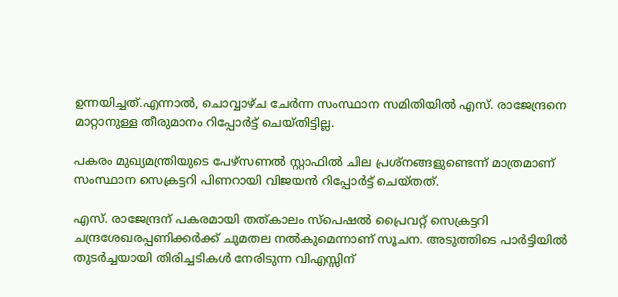ഉന്നയിച്ചത്.എന്നാല്‍, ചൊവ്വാഴ്ച ചേര്‍ന്ന സംസ്ഥാന സമിതിയില്‍ എസ്. രാജേന്ദ്രനെ മാറ്റാനുള്ള തീരുമാനം റിപ്പോര്‍ട്ട് ചെയ്തിട്ടില്ല.

പകരം മുഖ്യമന്ത്രിയുടെ പേഴ്‌സണല്‍ സ്റ്റാഫില്‍ ചില പ്രശ്‌നങ്ങളുണ്ടെന്ന് മാത്രമാണ് സംസ്ഥാന സെക്രട്ടറി പിണറായി വിജയന്‍ റിപ്പോര്‍ട്ട് ചെയ്തത്.

എസ്. രാജേന്ദ്രന് പകരമായി തത്കാലം സ്‌പെഷല്‍ പ്രൈവറ്റ് സെക്രട്ടറി ചന്ദ്രശേഖരപ്പണിക്കര്‍ക്ക് ചുമതല നല്‍കുമെന്നാണ് സൂചന. അടുത്തിടെ പാര്‍ട്ടിയില്‍ തുടര്‍ച്ചയായി തിരിച്ചടികള്‍ നേരിടുന്ന വിഎസ്സിന്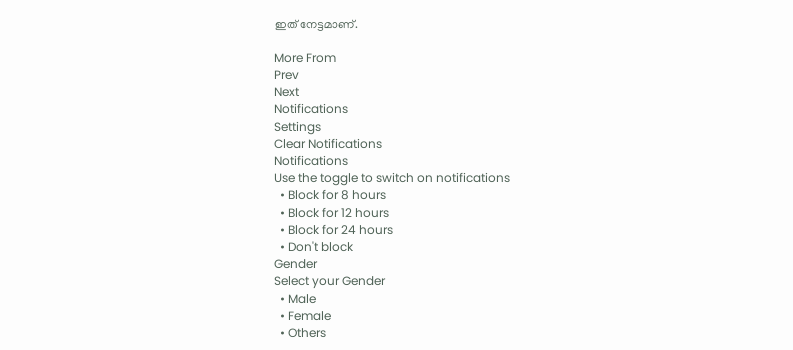ഇത് നേട്ടമാണ്.

More From
Prev
Next
Notifications
Settings
Clear Notifications
Notifications
Use the toggle to switch on notifications
  • Block for 8 hours
  • Block for 12 hours
  • Block for 24 hours
  • Don't block
Gender
Select your Gender
  • Male
  • Female
  • Others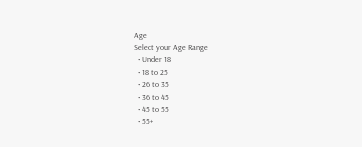Age
Select your Age Range
  • Under 18
  • 18 to 25
  • 26 to 35
  • 36 to 45
  • 45 to 55
  • 55+